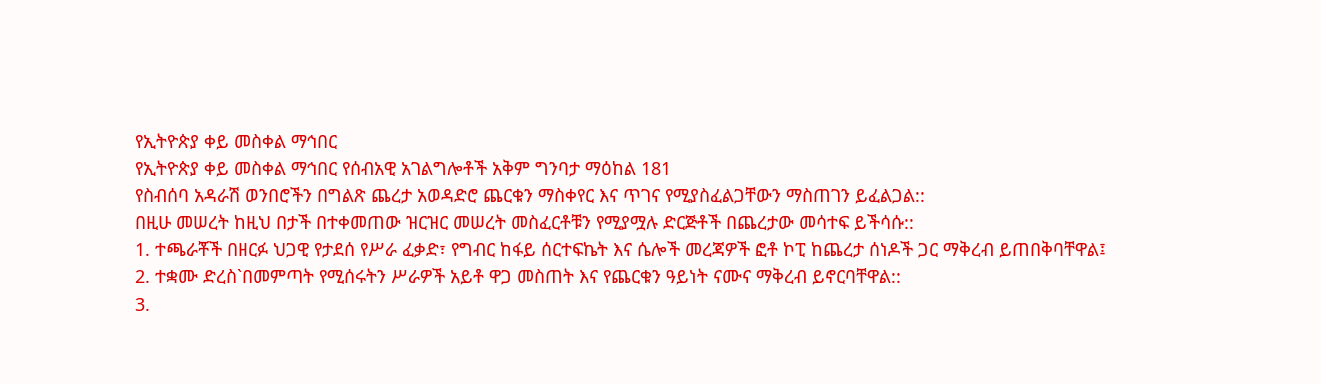የኢትዮጵያ ቀይ መስቀል ማኅበር
የኢትዮጵያ ቀይ መስቀል ማኅበር የሰብአዊ አገልግሎቶች አቅም ግንባታ ማዕከል 181
የስብሰባ አዳራሽ ወንበሮችን በግልጽ ጨረታ አወዳድሮ ጨርቁን ማስቀየር እና ጥገና የሚያስፈልጋቸውን ማስጠገን ይፈልጋል::
በዚሁ መሠረት ከዚህ በታች በተቀመጠው ዝርዝር መሠረት መስፈርቶቹን የሚያሟሉ ድርጅቶች በጨረታው መሳተፍ ይችሳሱ::
1. ተጫራቾች በዘርፉ ህጋዊ የታደሰ የሥራ ፈቃድ፣ የግብር ከፋይ ሰርተፍኬት እና ሴሎች መረጃዎች ፎቶ ኮፒ ከጨረታ ሰነዶች ጋር ማቅረብ ይጠበቅባቸዋል፤
2. ተቋሙ ድረስ`በመምጣት የሚሰሩትን ሥራዎች አይቶ ዋጋ መስጠት እና የጨርቁን ዓይነት ናሙና ማቅረብ ይኖርባቸዋል::
3.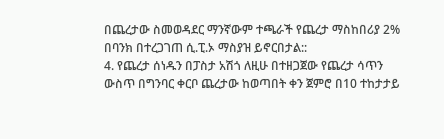በጨረታው ስመወዳደር ማንኛውም ተጫራች የጨረታ ማስከበሪያ 2% በባንክ በተረጋገጠ ሲ.ፒ.ኦ ማስያዝ ይኖርበታል::
4. የጨረታ ሰነዱን በፓስታ አሽጎ ለዚሁ በተዘጋጀው የጨረታ ሳጥን ውስጥ በግንባር ቀርቦ ጨረታው ከወጣበት ቀን ጀምሮ በ10 ተከታታይ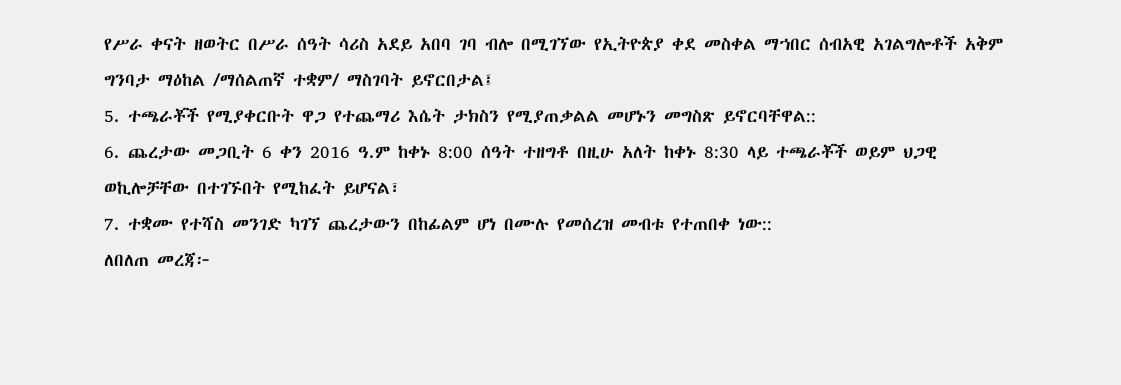የሥራ ቀናት ዘወትር በሥራ ሰዓት ሳሪስ አደይ አበባ ገባ ብሎ በሚገኘው የኢትዮጵያ ቀደ መስቀል ማኀበር ሰብአዊ አገልግሎቶች አቅም ግንባታ ማዕከል /ማሰልጠኛ ተቋም/ ማስገባት ይኖርበታል፤
5. ተጫራቾች የሚያቀርቡት ዋጋ የተጨማሪ እሴት ታክስን የሚያጠቃልል መሆኑን መግስጽ ይኖርባቸዋል::
6. ጨረታው መጋቢት 6 ቀን 2016 ዓ.ም ከቀኑ 8:00 ሰዓት ተዘግቶ በዚሁ አለት ከቀኑ 8:30 ላይ ተጫራቾች ወይም ህጋዊ ወኪሎቻቸው በተገኙበት የሚከፈት ይሆናል፣
7. ተቋሙ የተሻስ መንገድ ካገኘ ጨረታውን በከፊልም ሆነ በሙሉ የመሰረዝ መብቱ የተጠበቀ ነው::
ለበለጠ መረጃ፦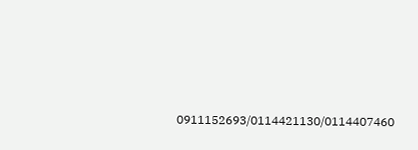0911152693/0114421130/0114407460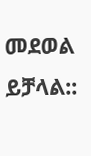መደወል ይቻላል::